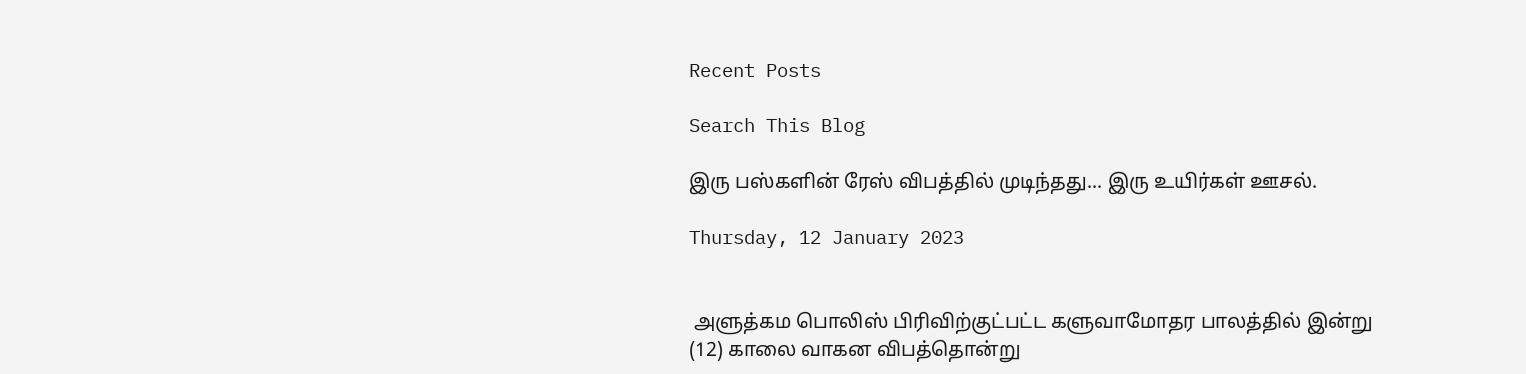Recent Posts

Search This Blog

இரு பஸ்களின் ரேஸ் விபத்தில் முடிந்தது... இரு உயிர்கள் ஊசல்.

Thursday, 12 January 2023


 அளுத்கம பொலிஸ் பிரிவிற்குட்பட்ட களுவாமோதர பாலத்தில் இன்று (12) காலை வாகன விபத்தொன்று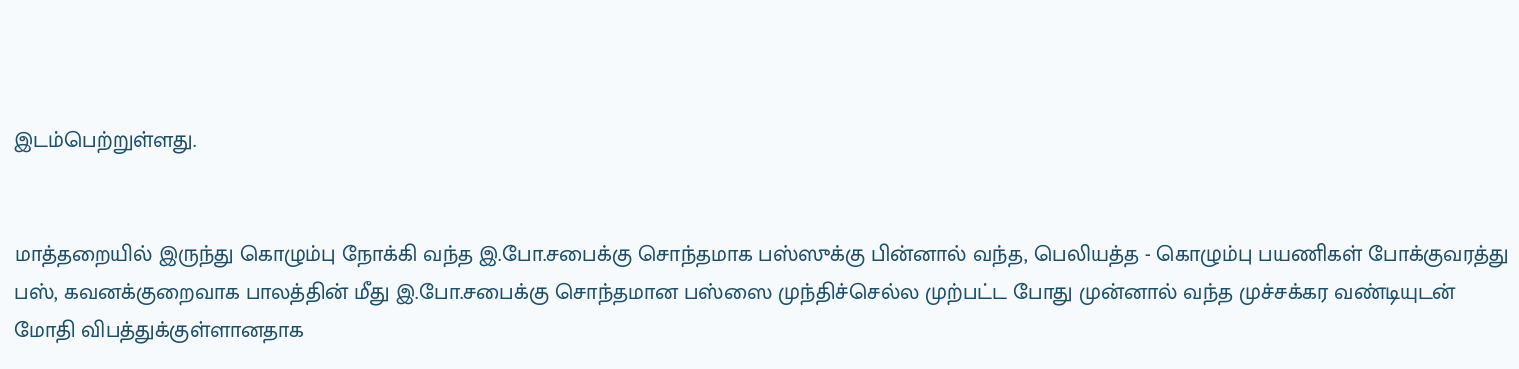இடம்பெற்றுள்ளது.


மாத்தறையில் இருந்து கொழும்பு நோக்கி வந்த இ.போ.சபைக்கு சொந்தமாக பஸ்ஸுக்கு பின்னால் வந்த, பெலியத்த - கொழும்பு பயணிகள் போக்குவரத்து பஸ், கவனக்குறைவாக பாலத்தின் மீது இ.போ.சபைக்கு சொந்தமான பஸ்ஸை முந்திச்செல்ல முற்பட்ட போது முன்னால் வந்த முச்சக்கர வண்டியுடன் மோதி விபத்துக்குள்ளானதாக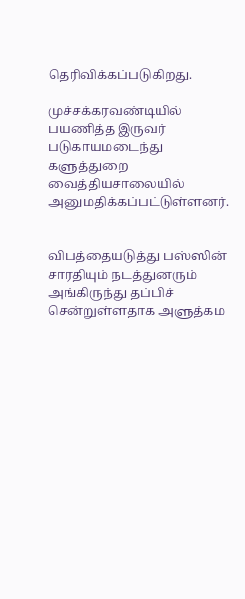தெரிவிக்கப்படுகிறது.

முச்சக்கரவண்டியில் பயணித்த இருவர் படுகாயமடைந்து களுத்துறை வைத்தியசாலையில் அனுமதிக்கப்பட்டுள்ளனர்.


விபத்தையடுத்து பஸ்ஸின் சாரதியும் நடத்துனரும் அங்கிருந்து தப்பிச் சென்றுள்ளதாக அளுத்கம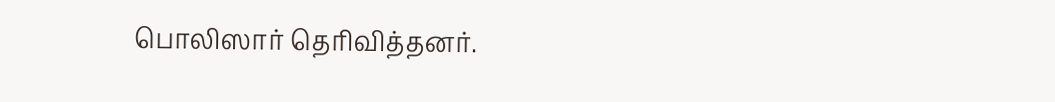பொலிஸார் தெரிவித்தனர்.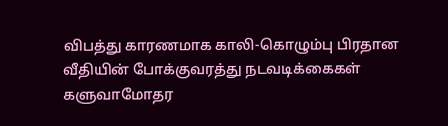விபத்து காரணமாக காலி-கொழும்பு பிரதான வீதியின் போக்குவரத்து நடவடிக்கைகள் களுவாமோதர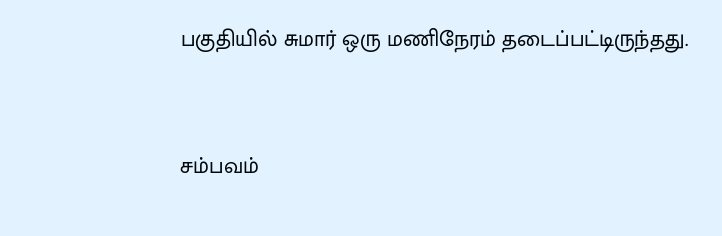பகுதியில் சுமார் ஒரு மணிநேரம் தடைப்பட்டிருந்தது.


சம்பவம்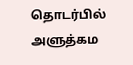தொடர்பில் அளுத்கம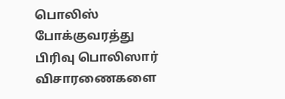பொலிஸ் போக்குவரத்து பிரிவு பொலிஸார் விசாரணைகளை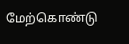மேற்கொண்டு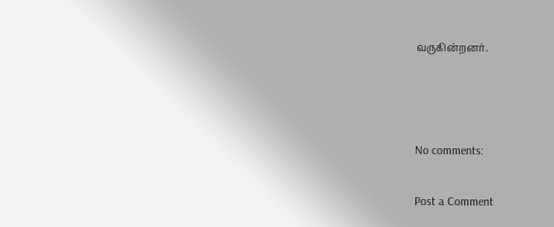வருகின்றனர்.



No comments:

Post a Comment